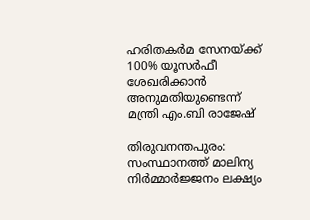ഹരിതകര്‍മ സേനയ്ക്ക് 100% യൂസര്‍ഫീ ശേഖരിക്കാന്‍ അനുമതിയുണ്ടെന്ന് മന്ത്രി എം.ബി രാജേഷ്‌

തിരുവനന്തപുരം: സംസ്ഥാനത്ത് മാലിന്യ നിര്‍മ്മാര്‍ജ്ജനം ലക്ഷ്യം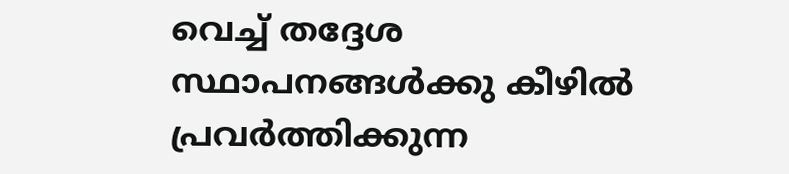വെച്ച് തദ്ദേശ സ്ഥാപനങ്ങള്‍ക്കു കീഴില്‍ പ്രവര്‍ത്തിക്കുന്ന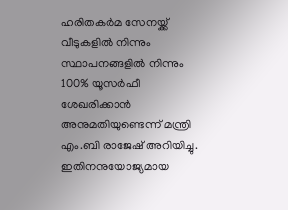ഹരിതകര്‍മ സേനയ്ക്ക് വീടുകളില്‍ നിന്നും സ്ഥാപനങ്ങളില്‍ നിന്നും 100% യൂസര്‍ഫീ ശേഖരിക്കാന്‍ അനുമതിയുണ്ടെന്ന് മന്ത്രി എം.ബി രാജേഷ് അറിയിച്ചു. ഇതിനനുയോജ്യമായ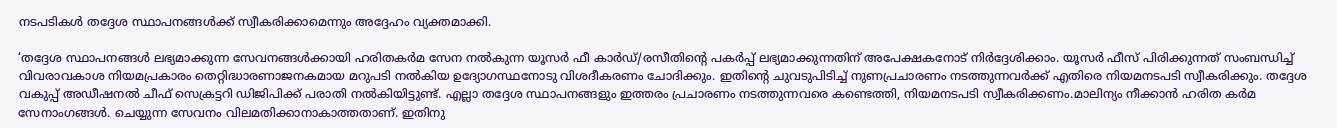നടപടികള്‍ തദ്ദേശ സ്ഥാപനങ്ങള്‍ക്ക് സ്വീകരിക്കാമെന്നും അദ്ദേഹം വ്യക്തമാക്കി.

‘തദ്ദേശ സ്ഥാപനങ്ങള്‍ ലഭ്യമാക്കുന്ന സേവനങ്ങള്‍ക്കായി ഹരിതകര്‍മ സേന നല്‍കുന്ന യൂസര്‍ ഫീ കാര്‍ഡ്/രസീതിന്റെ പകര്‍പ്പ് ലഭ്യമാക്കുന്നതിന് അപേക്ഷകനോട് നിര്‍ദ്ദേശിക്കാം. യൂസര്‍ ഫീസ് പിരിക്കുന്നത് സംബന്ധിച്ച് വിവരാവകാശ നിയമപ്രകാരം തെറ്റിദ്ധാരണാജനകമായ മറുപടി നല്‍കിയ ഉദ്യോഗസ്ഥനോടു വിശദീകരണം ചോദിക്കും. ഇതിന്റെ ചുവടുപിടിച്ച് നുണപ്രചാരണം നടത്തുന്നവര്‍ക്ക് എതിരെ നിയമനടപടി സ്വീകരിക്കും. തദ്ദേശ വകുപ്പ് അഡീഷനല്‍ ചീഫ് സെക്രട്ടറി ഡിജിപിക്ക് പരാതി നല്‍കിയിട്ടുണ്ട്. എല്ലാ തദ്ദേശ സ്ഥാപനങ്ങളും ഇത്തരം പ്രചാരണം നടത്തുന്നവരെ കണ്ടെത്തി, നിയമനടപടി സ്വീകരിക്കണം.മാലിന്യം നീക്കാന്‍ ഹരിത കര്‍മ സേനാംഗങ്ങള്‍. ചെയ്യുന്ന സേവനം വിലമതിക്കാനാകാത്തതാണ്. ഇതിനു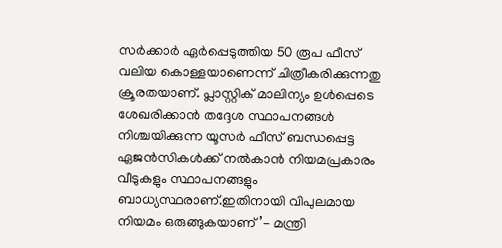സര്‍ക്കാര്‍ ഏര്‍പ്പെടുത്തിയ 50 രൂപ ഫീസ് വലിയ കൊള്ളയാണെന്ന് ചിത്രീകരിക്കുന്നതു ക്രൂരതയാണ്. പ്ലാസ്റ്റിക് മാലിന്യം ഉള്‍പ്പെടെ ശേഖരിക്കാന്‍ തദ്ദേശ സ്ഥാപനങ്ങള്‍ നിശ്ചയിക്കുന്ന യൂസര്‍ ഫീസ് ബന്ധപ്പെട്ട ഏജന്‍സികള്‍ക്ക് നല്‍കാന്‍ നിയമപ്രകാരം വീടുകളും സ്ഥാപനങ്ങളും ബാധ്യസ്ഥരാണ്.ഇതിനായി വിപുലമായ നിയമം ഒരുങ്ങുകയാണ്’- മന്ത്രി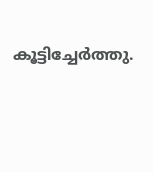കൂട്ടിച്ചേര്‍ത്തു.